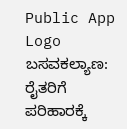Public App Logo
ಬಸವಕಲ್ಯಾಣ: ರೈತರಿಗೆ ಪರಿಹಾರಕ್ಕೆ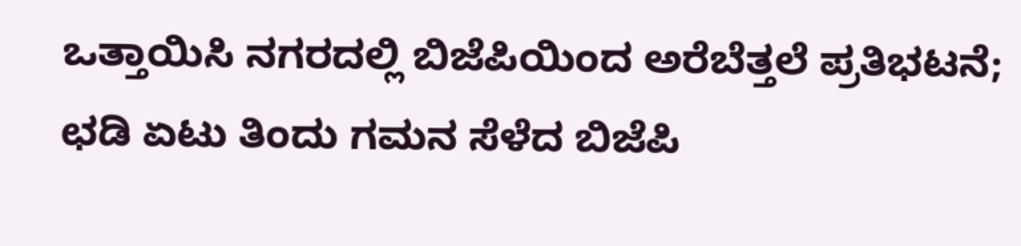ಒತ್ತಾಯಿಸಿ ನಗರದಲ್ಲಿ ಬಿಜೆಪಿಯಿಂದ ಅರೆಬೆತ್ತಲೆ ಪ್ರತಿಭಟನೆ; ಛಡಿ ಏಟು ತಿಂದು ಗಮನ ಸೆಳೆದ ಬಿಜೆಪಿ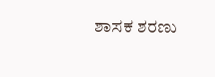ಶಾಸಕ ಶರಣು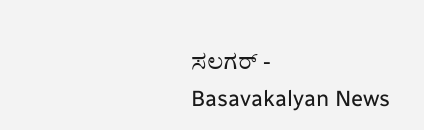ಸಲಗರ್ - Basavakalyan News